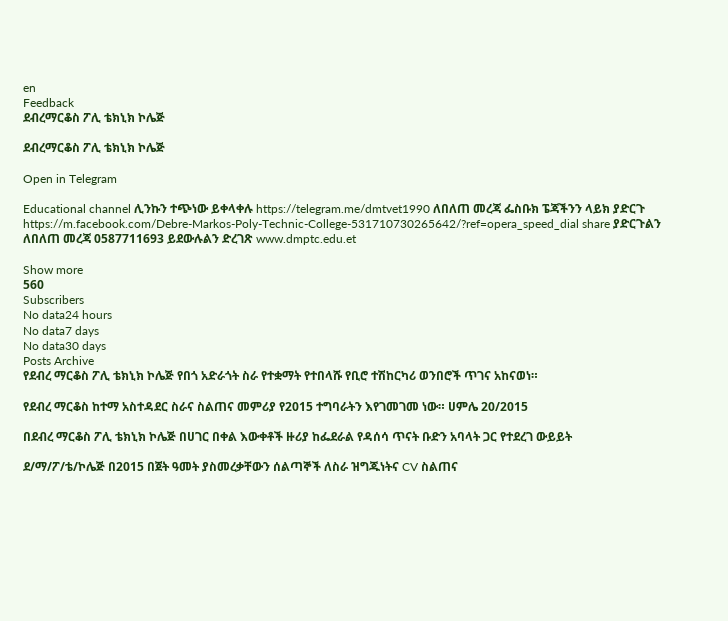en
Feedback
ደብረማርቆስ ፖሊ ቴክኒክ ኮሌጅ

ደብረማርቆስ ፖሊ ቴክኒክ ኮሌጅ

Open in Telegram

Educational channel ሊንኩን ተጭነው ይቀላቀሉ https://telegram.me/dmtvet1990 ለበለጠ መረጃ ፌስቡክ ፔጃችንን ላይክ ያድርጉ https://m.facebook.com/Debre-Markos-Poly-Technic-College-531710730265642/?ref=opera_speed_dial share ያድርጉልን ለበለጠ መረጃ 0587711693 ይደውሉልን ድረገጽ www.dmptc.edu.et

Show more
560
Subscribers
No data24 hours
No data7 days
No data30 days
Posts Archive
የደብረ ማርቆስ ፖሊ ቴክኒክ ኮሌጅ የበጎ አድራጎት ስራ የተቋማት የተበላሹ የቢሮ ተሽከርካሪ ወንበሮች ጥገና አከናወነ።

የደብረ ማርቆስ ከተማ አስተዳደር ስራና ስልጠና መምሪያ የ2015 ተግባራትን እየገመገመ ነው። ሀምሌ 20/2015

በደብረ ማርቆስ ፖሊ ቴክኒክ ኮሌጅ በሀገር በቀል እውቀቶች ዙሪያ ከፌደራል የዳሰሳ ጥናት ቡድን አባላት ጋር የተደረገ ውይይት

ደ/ማ/ፖ/ቴ/ኮሌጅ በ2015 በጀት ዓመት ያስመረቃቸውን ሰልጣኞች ለስራ ዝግጁነትና CV ስልጠና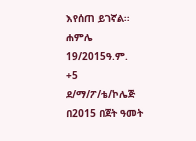እየሰጠ ይገኛል፡፡ ሐምሌ 19/2015ዓ.ም.
+5
ደ/ማ/ፖ/ቴ/ኮሌጅ በ2015 በጀት ዓመት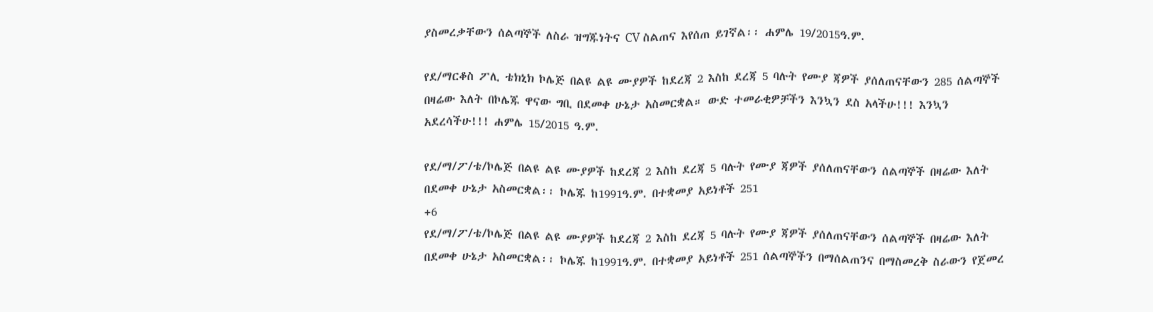ያስመረቃቸውን ሰልጣኞች ለስራ ዝግጁነትና CV ስልጠና እየሰጠ ይገኛል፡፡ ሐምሌ 19/2015ዓ.ም.

የደ/ማርቆስ ፖሊ ቴክኒክ ኮሌጅ በልዩ ልዩ ሙያዎች ከደረጃ 2 እስከ ደረጃ 5 ባሉት የሙያ ጃዎች ያሰለጠናቸውን 285 ሰልጣኞች በዛሬው እለት በኮሌጁ ዋናው ግቢ በደመቀ ሁኔታ አስመርቋል። ውድ ተመራቂዎቻችን እንኳን ደስ አላችሁ!!! እንኳን አደረሳችሁ!!! ሐምሌ 15/2015 ዓ.ም.

የደ/ማ/ፖ/ቴ/ኮሌጅ በልዩ ልዩ ሙያዎች ከደረጃ 2 እስከ ደረጃ 5 ባሉት የሙያ ጃዎች ያሰለጠናቸውን ሰልጣኞች በዛሬው እለት በደመቀ ሁኔታ አስመርቋል፡፡ ኮሌጁ ከ1991ዓ.ም. በተቋመያ አይነቶች 251
+6
የደ/ማ/ፖ/ቴ/ኮሌጅ በልዩ ልዩ ሙያዎች ከደረጃ 2 እስከ ደረጃ 5 ባሉት የሙያ ጃዎች ያሰለጠናቸውን ሰልጣኞች በዛሬው እለት በደመቀ ሁኔታ አስመርቋል፡፡ ኮሌጁ ከ1991ዓ.ም. በተቋመያ አይነቶች 251 ሰልጣኞችን በማሰልጠንና በማስመረቅ ስራውን የጀመረ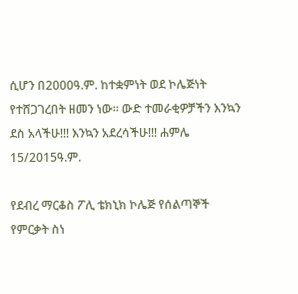ሲሆን በ2000ዓ.ም. ከተቋምነት ወደ ኮሌጅነት የተሸጋገረበት ዘመን ነው፡፡ ውድ ተመራቂዎቻችን እንኳን ደስ አላችሁ!!! እንኳን አደረሳችሁ!!! ሐምሌ 15/2015ዓ.ም.

የደብረ ማርቆስ ፖሊ ቴክኒክ ኮሌጅ የሰልጣኞች የምርቃት ስነ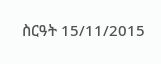ስርዓት 15/11/2015